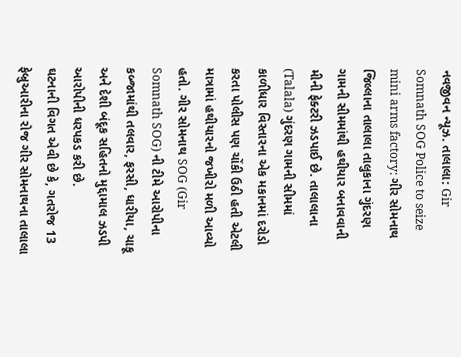નવજીવન ન્યૂઝ. તાલાલા: Gir Somnath SOG Police to seize mini arms factory: ગીર સોમનાથ જિલ્લાના તાલાલા તાલુકાના ગુંદરણ ગામની સીમમાંથી હથીયાર બનાવવાની મીની ફેક્ટરી ઝડપાઈ છે. તાલાલાના (Talala) ગુંદરણ ગામની સીમમાં કાળીધાર વિસ્તારના એક મકાનમાં દરોડો કરતા પોલીસ પણ ચોંકી ઉઠી હતી એટલી માત્રામાં હથીયારનો જખીરો મળી આવ્યો હતો. ગીર સોમનાથ SOG (Gir Somnath SOG) ની ટીમે આરોપીના કબ્જામાંથી તલવાર, ફરસી, ધારીયા, ચાકૂ અને દેશી બંદૂક સહિતનો મુદ્દામાલ ઝડપી આરોપીની ધરપકડ કરી છે.
ઘટનાની વિગત એવી છે કે, ગતરોજ 13 ફેબ્રુઆરીના રોજ ગીર સોમનાથના તાલાલા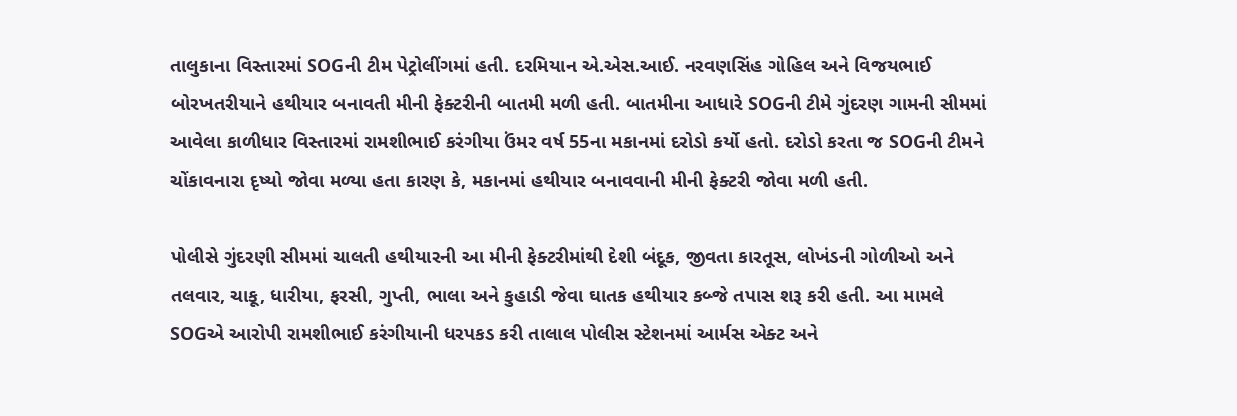તાલુકાના વિસ્તારમાં SOGની ટીમ પેટ્રોલીંગમાં હતી. દરમિયાન એ.એસ.આઈ. નરવણસિંહ ગોહિલ અને વિજયભાઈ બોરખતરીયાને હથીયાર બનાવતી મીની ફેક્ટરીની બાતમી મળી હતી. બાતમીના આધારે SOGની ટીમે ગુંદરણ ગામની સીમમાં આવેલા કાળીધાર વિસ્તારમાં રામશીભાઈ કરંગીયા ઉંમર વર્ષ 55ના મકાનમાં દરોડો કર્યો હતો. દરોડો કરતા જ SOGની ટીમને ચોંકાવનારા દૃષ્યો જોવા મળ્યા હતા કારણ કે, મકાનમાં હથીયાર બનાવવાની મીની ફેક્ટરી જોવા મળી હતી.

પોલીસે ગુંદરણી સીમમાં ચાલતી હથીયારની આ મીની ફેક્ટરીમાંથી દેશી બંદૂક, જીવતા કારતૂસ, લોખંડની ગોળીઓ અને તલવાર, ચાકૂ, ધારીયા, ફરસી, ગુપ્તી, ભાલા અને કુહાડી જેવા ઘાતક હથીયાર કબ્જે તપાસ શરૂ કરી હતી. આ મામલે SOGએ આરોપી રામશીભાઈ કરંગીયાની ધરપકડ કરી તાલાલ પોલીસ સ્ટેશનમાં આર્મસ એક્ટ અને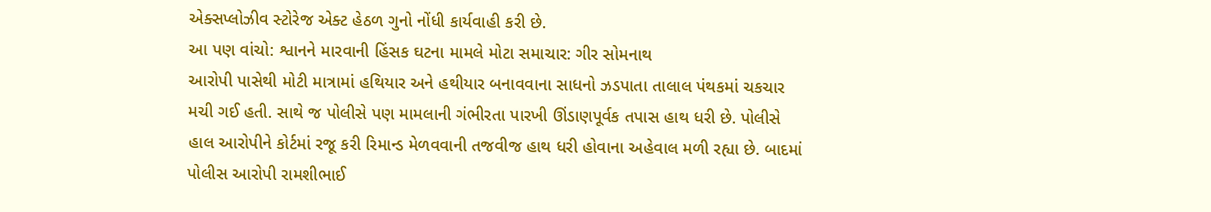એક્સપ્લોઝીવ સ્ટોરેજ એક્ટ હેઠળ ગુનો નોંધી કાર્યવાહી કરી છે.
આ પણ વાંચો: શ્વાનને મારવાની હિંસક ઘટના મામલે મોટા સમાચાર: ગીર સોમનાથ
આરોપી પાસેથી મોટી માત્રામાં હથિયાર અને હથીયાર બનાવવાના સાધનો ઝડપાતા તાલાલ પંથકમાં ચકચાર મચી ગઈ હતી. સાથે જ પોલીસે પણ મામલાની ગંભીરતા પારખી ઊંડાણપૂર્વક તપાસ હાથ ધરી છે. પોલીસે હાલ આરોપીને કોર્ટમાં રજૂ કરી રિમાન્ડ મેળવવાની તજવીજ હાથ ધરી હોવાના અહેવાલ મળી રહ્યા છે. બાદમાં પોલીસ આરોપી રામશીભાઈ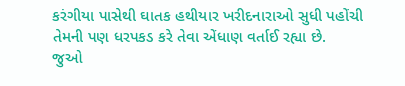કરંગીયા પાસેથી ઘાતક હથીયાર ખરીદનારાઓ સુધી પહોંચી તેમની પણ ધરપકડ કરે તેવા એંધાણ વર્તાઈ રહ્યા છે.
જુઓ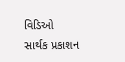વિડિઓ
સાર્થક પ્રકાશન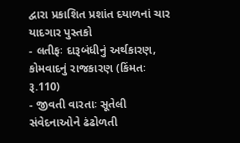દ્વારા પ્રકાશિત પ્રશાંત દયાળનાં ચાર યાદગાર પુસ્તકો
- લતીફઃ દારૂબંધીનું અર્થકારણ, કોમવાદનું રાજકારણ (કિંમતઃ રૂ.110)
- જીવતી વારતાઃ સૂતેલી સંવેદનાઓને ઢંઢોળતી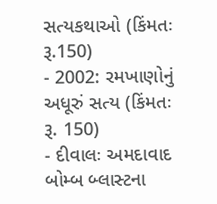સત્યકથાઓ (કિંમતઃ રૂ.150)
- 2002: રમખાણોનું અધૂરું સત્ય (કિંમતઃ રૂ. 150)
- દીવાલઃ અમદાવાદ બોમ્બ બ્લાસ્ટના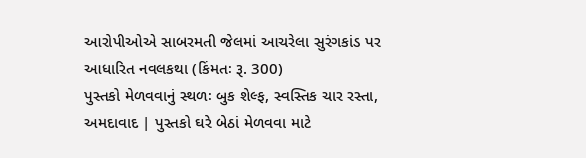આરોપીઓએ સાબરમતી જેલમાં આચરેલા સુરંગકાંડ પર આધારિત નવલકથા (કિંમતઃ રૂ. 300)
પુસ્તકો મેળવવાનું સ્થળઃ બુક શેલ્ફ, સ્વસ્તિક ચાર રસ્તા, અમદાવાદ | પુસ્તકો ઘરે બેઠાં મેળવવા માટે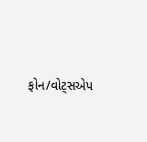ફોન/વોટ્સએપ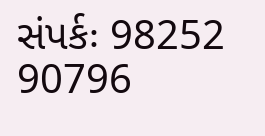સંપર્કઃ 98252 90796